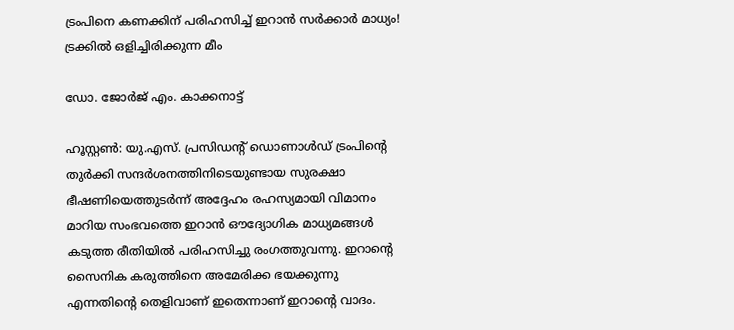ട്രംപിനെ കണക്കിന് പരിഹസിച്ച് ഇറാന്‍ സര്‍ക്കാര്‍ മാധ്യം! ട്രക്കില്‍ ഒളിച്ചിരിക്കുന്ന മീം

ഡോ. ജോര്‍ജ് എം. കാക്കനാട്ട്

ഹൂസ്റ്റണ്‍: യു.എസ്. പ്രസിഡന്റ് ഡൊണാള്‍ഡ് ട്രംപിന്റെ തുര്‍ക്കി സന്ദര്‍ശനത്തിനിടെയുണ്ടായ സുരക്ഷാ ഭീഷണിയെത്തുടര്‍ന്ന് അദ്ദേഹം രഹസ്യമായി വിമാനം മാറിയ സംഭവത്തെ ഇറാന്‍ ഔദ്യോഗിക മാധ്യമങ്ങള്‍ കടുത്ത രീതിയില്‍ പരിഹസിച്ചു രംഗത്തുവന്നു. ഇറാന്റെ സൈനിക കരുത്തിനെ അമേരിക്ക ഭയക്കുന്നു എന്നതിന്റെ തെളിവാണ് ഇതെന്നാണ് ഇറാന്റെ വാദം.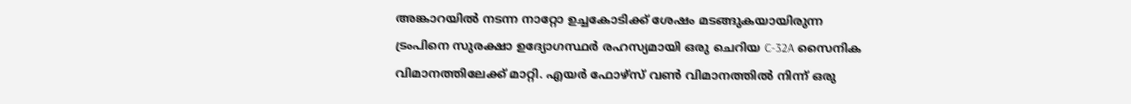അങ്കാറയില്‍ നടന്ന നാറ്റോ ഉച്ചകോടിക്ക് ശേഷം മടങ്ങുകയായിരുന്ന ട്രംപിനെ സുരക്ഷാ ഉദ്യോഗസ്ഥര്‍ രഹസ്യമായി ഒരു ചെറിയ C-32A സൈനിക വിമാനത്തിലേക്ക് മാറ്റി. എയര്‍ ഫോഴ്‌സ് വണ്‍ വിമാനത്തില്‍ നിന്ന് ഒരു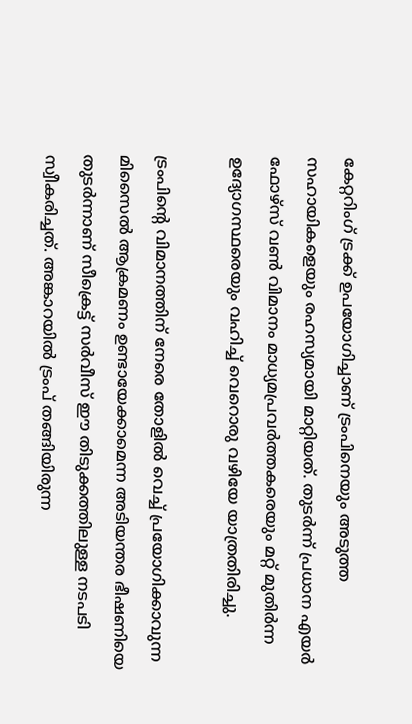കേറ്ററിംഗ് ട്രക്ക് ഉപയോഗിച്ചാണ് ട്രംപിനെയും അടുത്ത സഹായികളെയും രഹസ്യമായി മാറ്റിയത്. തുടര്‍ന്ന് പ്രധാന എയര്‍ ഫോഴ്‌സ് വണ്‍ വിമാനം മാധ്യമപ്രവര്‍ത്തകരെയും മറ്റ് മുതിര്‍ന്ന ഉദ്യോഗസ്ഥരെയും വഹിച്ച് വെറൊരു വഴിയേ യാത്രതിരിച്ചു.

ട്രംപിന്റെ വിമാനത്തിന് നേരെ തോളില്‍ വെച്ച് പ്രയോഗിക്കാവുന്ന മിസൈല്‍ ആക്രമണം ഉണ്ടായേക്കാമെന്ന അടിയന്തര ഭീഷണിയെ തുടര്‍ന്നാണ് സീക്രെട്ട് സര്‍വീസ് ഈ തിടുക്കത്തിലുള്ള നടപടി സ്വീകരിച്ചത്. അങ്കാറയില്‍ ട്രംപ് തങ്ങിയിരുന്ന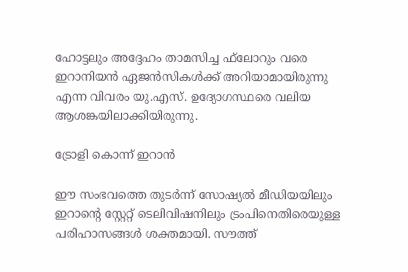ഹോട്ടലും അദ്ദേഹം താമസിച്ച ഫ്‌ലോറും വരെ ഇറാനിയന്‍ ഏജന്‍സികള്‍ക്ക് അറിയാമായിരുന്നു എന്ന വിവരം യു.എസ്. ഉദ്യോഗസ്ഥരെ വലിയ ആശങ്കയിലാക്കിയിരുന്നു.

ട്രോളി കൊന്ന് ഇറാൻ

ഈ സംഭവത്തെ തുടര്‍ന്ന് സോഷ്യല്‍ മീഡിയയിലും ഇറാന്റെ സ്റ്റേറ്റ് ടെലിവിഷനിലും ട്രംപിനെതിരെയുള്ള പരിഹാസങ്ങള്‍ ശക്തമായി. സൗത്ത്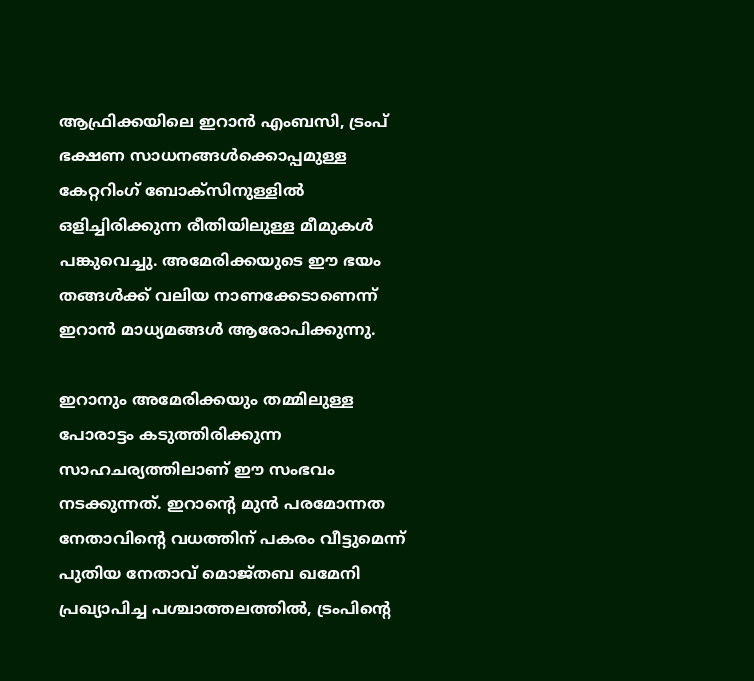ആഫ്രിക്കയിലെ ഇറാന്‍ എംബസി, ട്രംപ് ഭക്ഷണ സാധനങ്ങള്‍ക്കൊപ്പമുള്ള കേറ്ററിംഗ് ബോക്‌സിനുള്ളില്‍ ഒളിച്ചിരിക്കുന്ന രീതിയിലുള്ള മീമുകള്‍ പങ്കുവെച്ചു. അമേരിക്കയുടെ ഈ ഭയം തങ്ങള്‍ക്ക് വലിയ നാണക്കേടാണെന്ന് ഇറാന്‍ മാധ്യമങ്ങള്‍ ആരോപിക്കുന്നു.

ഇറാനും അമേരിക്കയും തമ്മിലുള്ള പോരാട്ടം കടുത്തിരിക്കുന്ന സാഹചര്യത്തിലാണ് ഈ സംഭവം നടക്കുന്നത്. ഇറാന്റെ മുന്‍ പരമോന്നത നേതാവിന്റെ വധത്തിന് പകരം വീട്ടുമെന്ന് പുതിയ നേതാവ് മൊജ്തബ ഖമേനി പ്രഖ്യാപിച്ച പശ്ചാത്തലത്തില്‍, ട്രംപിന്റെ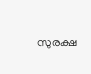സുരക്ഷ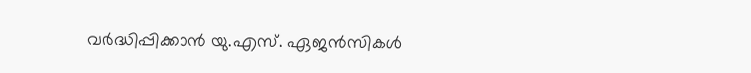വര്‍ദ്ധിപ്പിക്കാന്‍ യു.എസ്. ഏജന്‍സികള്‍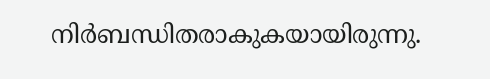നിര്‍ബന്ധിതരാകുകയായിരുന്നു.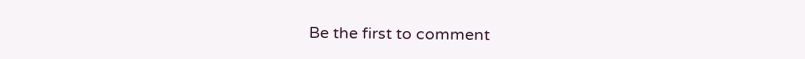Be the first to comment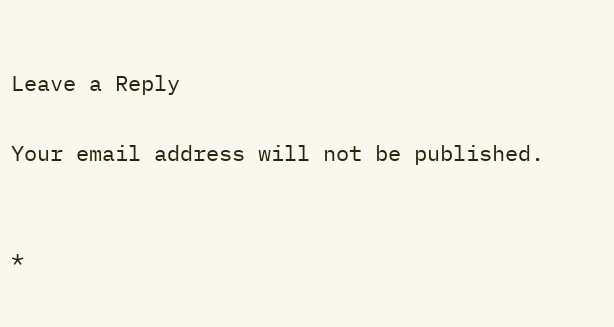Leave a Reply

Your email address will not be published.


*